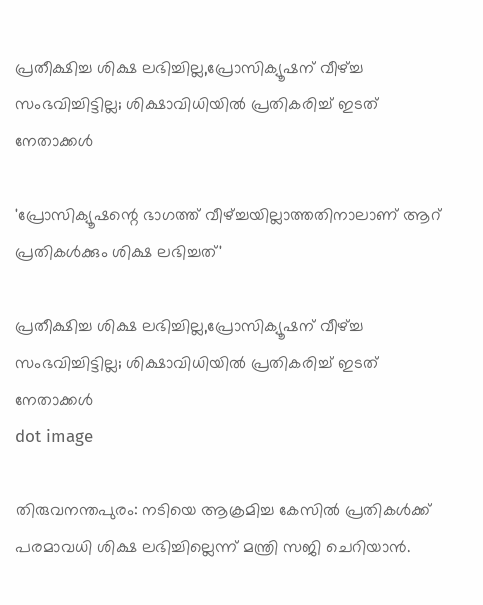പ്രതീക്ഷിച്ച ശിക്ഷ ലഭിച്ചില്ല,പ്രോസിക്യൂഷന് വീഴ്ച്ച സംഭവിച്ചിട്ടില്ല; ശിക്ഷാവിധിയിൽ പ്രതികരിച്ച് ഇടത് നേതാക്കൾ

'പ്രോസിക്യൂഷന്റെ ഭാഗത്ത് വീഴ്ച്ചയില്ലാത്തതിനാലാണ് ആറ് പ്രതികള്‍ക്കും ശിക്ഷ ലഭിച്ചത്'

പ്രതീക്ഷിച്ച ശിക്ഷ ലഭിച്ചില്ല,പ്രോസിക്യൂഷന് വീഴ്ച്ച സംഭവിച്ചിട്ടില്ല; ശിക്ഷാവിധിയിൽ പ്രതികരിച്ച് ഇടത് നേതാക്കൾ
dot image

തിരുവനന്തപുരം: നടിയെ ആക്രമിച്ച കേസില്‍ പ്രതികള്‍ക്ക് പരമാവധി ശിക്ഷ ലഭിച്ചില്ലെന്ന് മന്ത്രി സജി ചെറിയാന്‍.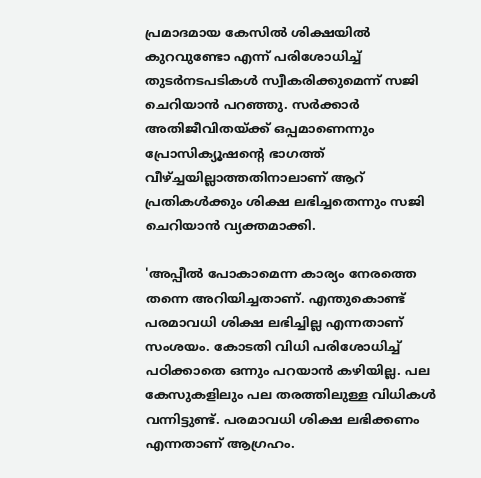പ്രമാദമായ കേസില്‍ ശിക്ഷയില്‍ കുറവുണ്ടോ എന്ന് പരിശോധിച്ച് തുടര്‍നടപടികള്‍ സ്വീകരിക്കുമെന്ന് സജി ചെറിയാന്‍ പറഞ്ഞു. സര്‍ക്കാര്‍ അതിജീവിതയ്ക്ക് ഒപ്പമാണെന്നും പ്രോസിക്യൂഷന്റെ ഭാഗത്ത് വീഴ്ച്ചയില്ലാത്തതിനാലാണ് ആറ് പ്രതികള്‍ക്കും ശിക്ഷ ലഭിച്ചതെന്നും സജി ചെറിയാന്‍ വ്യക്തമാക്കി.

'അപ്പീല്‍ പോകാമെന്ന കാര്യം നേരത്തെ തന്നെ അറിയിച്ചതാണ്. എന്തുകൊണ്ട് പരമാവധി ശിക്ഷ ലഭിച്ചില്ല എന്നതാണ് സംശയം. കോടതി വിധി പരിശോധിച്ച് പഠിക്കാതെ ഒന്നും പറയാന്‍ കഴിയില്ല. പല കേസുകളിലും പല തരത്തിലുള്ള വിധികള്‍ വന്നിട്ടുണ്ട്. പരമാവധി ശിക്ഷ ലഭിക്കണം എന്നതാണ് ആഗ്രഹം.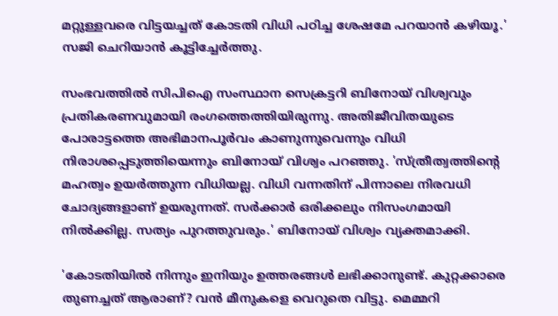മറ്റുള്ളവരെ വിട്ടയച്ചത് കോടതി വിധി പഠിച്ച ശേഷമേ പറയാന്‍ കഴിയൂ.' സജി ചെറിയാന്‍ കൂട്ടിച്ചേര്‍ത്തു.

സംഭവത്തില്‍ സിപിഐ സംസ്ഥാന സെക്രട്ടറി ബിനോയ് വിശ്വവും പ്രതികരണവുമായി രംഗത്തെത്തിയിരുന്നു. അതിജീവിതയുടെ പോരാട്ടത്തെ അഭിമാനപൂര്‍വം കാണുന്നുവെന്നും വിധി നിരാശപ്പെടുത്തിയെന്നും ബിനോയ് വിശ്വം പറഞ്ഞു. 'സ്ത്രീത്വത്തിന്റെ മഹത്വം ഉയര്‍ത്തുന്ന വിധിയല്ല. വിധി വന്നതിന് പിന്നാലെ നിരവധി ചോദ്യങ്ങളാണ് ഉയരുന്നത്. സര്‍ക്കാര്‍ ഒരിക്കലും നിസംഗമായി നില്‍ക്കില്ല. സത്യം പുറത്തുവരും.' ബിനോയ് വിശ്വം വ്യക്തമാക്കി.

'കോടതിയില്‍ നിന്നും ഇനിയും ഉത്തരങ്ങള്‍ ലഭിക്കാനുണ്ട്. കുറ്റക്കാരെ തുണച്ചത് ആരാണ്? വന്‍ മീനുകളെ വെറുതെ വിട്ടു. മെമ്മറി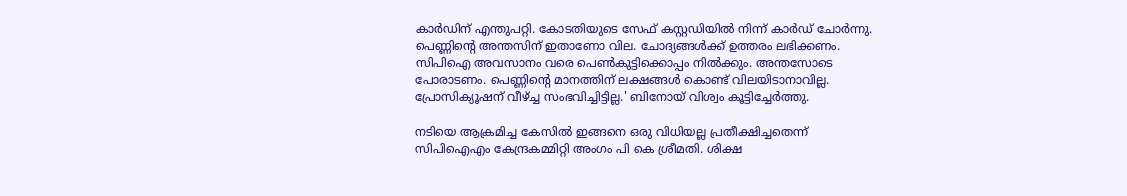കാര്‍ഡിന് എന്തുപറ്റി. കോടതിയുടെ സേഫ് കസ്റ്റഡിയില്‍ നിന്ന് കാര്‍ഡ് ചോര്‍ന്നു. പെണ്ണിന്റെ അന്തസിന് ഇതാണോ വില. ചോദ്യങ്ങള്‍ക്ക് ഉത്തരം ലഭിക്കണം. സിപിഐ അവസാനം വരെ പെണ്‍കുട്ടിക്കൊപ്പം നില്‍ക്കും. അന്തസോടെ പോരാടണം. പെണ്ണിന്റെ മാനത്തിന് ലക്ഷങ്ങള്‍ കൊണ്ട് വിലയിടാനാവില്ല. പ്രോസിക്യൂഷന് വീഴ്ച്ച സംഭവിച്ചിട്ടില്ല.' ബിനോയ് വിശ്വം കൂട്ടിച്ചേര്‍ത്തു.

നടിയെ ആക്രമിച്ച കേസില്‍ ഇങ്ങനെ ഒരു വിധിയല്ല പ്രതീക്ഷിച്ചതെന്ന് സിപിഐഎം കേന്ദ്രകമ്മിറ്റി അംഗം പി കെ ശ്രീമതി. ശിക്ഷ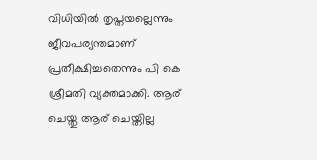വിധിയില്‍ തൃപ്തയല്ലെന്നും ജീവപര്യന്തമാണ് പ്രതീക്ഷിച്ചതെന്നും പി കെ ശ്രീമതി വ്യക്തമാക്കി. ആര് ചെയ്തു ആര് ചെയ്തില്ല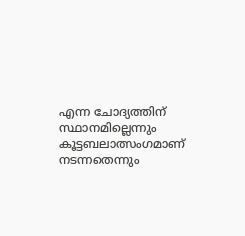എന്ന ചോദ്യത്തിന് സ്ഥാനമില്ലെന്നും കൂട്ടബലാത്സംഗമാണ് നടന്നതെന്നും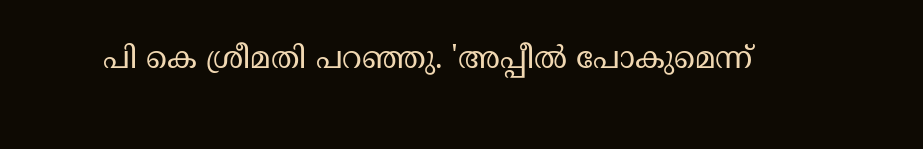പി കെ ശ്രീമതി പറഞ്ഞു. 'അപ്പീല്‍ പോകുമെന്ന്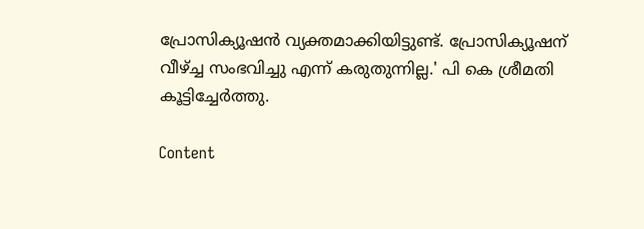പ്രോസിക്യൂഷന്‍ വ്യക്തമാക്കിയിട്ടുണ്ട്. പ്രോസിക്യൂഷന് വീഴ്ച്ച സംഭവിച്ചു എന്ന് കരുതുന്നില്ല.' പി കെ ശ്രീമതി കൂട്ടിച്ചേര്‍ത്തു.

Content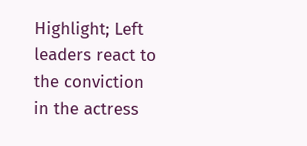Highlight; Left leaders react to the conviction in the actress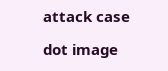attack case

dot image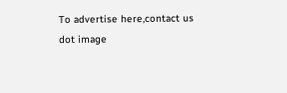To advertise here,contact us
dot image